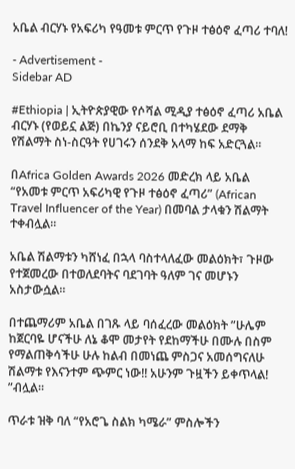አቤል ብርሃኑ የአፍሪካ የዓመቱ ምርጥ የጉዞ ተፅዕኖ ፈጣሪ ተባለ!

- Advertisement -
Sidebar AD

#Ethiopia | ኢትዮጵያዊው የሶሻል ሚዲያ ተፅዕኖ ፈጣሪ አቤል ብርሃኑ (የወይኗ ልጅ) በኬንያ ናይሮቢ በተካሄደው ደማቅ የሽልማት ስነ-ስርዓት የሀገሩን ሰንደቅ አላማ ከፍ አድርጓል።

በAfrica Golden Awards 2026 መድረክ ላይ አቤል “የአመቱ ምርጥ አፍሪካዊ የጉዞ ተፅዕኖ ፈጣሪ” (African Travel Influencer of the Year) በመባል ታላቁን ሽልማት ተቀብሏል።

አቤል ሽልማቱን ካሸነፈ በኋላ ባስተላለፈው መልዕክት፣ ጉዞው የተጀመረው በተወለደባትና ባደገባት ዓለም ገና መሆኑን አስታውሷል።

በተጨማሪም አቤል በገጹ ላይ ባሰፈረው መልዕክት ”ሁሌም ከጀርባዬ ሆናችሁ ለኔ ቆሞ መታየት የደከማችሁ በሙሉ በስም የማልጠቅሳችሁ ሁሉ ከልብ በመነጨ ምስጋና አመሰግናለሁ ሽልማቱ የእናንተም ጭምር ነው!! አሁንም ጉዟችን ይቀጥላል! ”ብሏል።

ጥራቱ ዝቅ ባለ “የአሮጌ ስልክ ካሜራ” ምስሎችን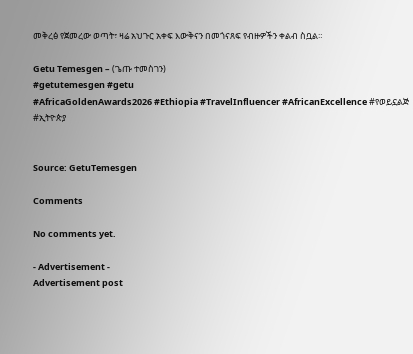መቅረፅ የጀመረው ወጣት፣ ዛሬ አህጉር አቀፍ እውቅናን በመጎናጸፍ የብዙዎችን ቀልብ ስቧል።

Getu Temesgen – (ጌጡ ተመስገን)
#getutemesgen #getu
#AfricaGoldenAwards2026 #Ethiopia #TravelInfluencer #AfricanExcellence #የወይኗልጅ #ኢትዮጵያ


Source: GetuTemesgen

Comments

No comments yet.

- Advertisement -
Advertisement post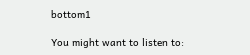bottom1

You might want to listen to: